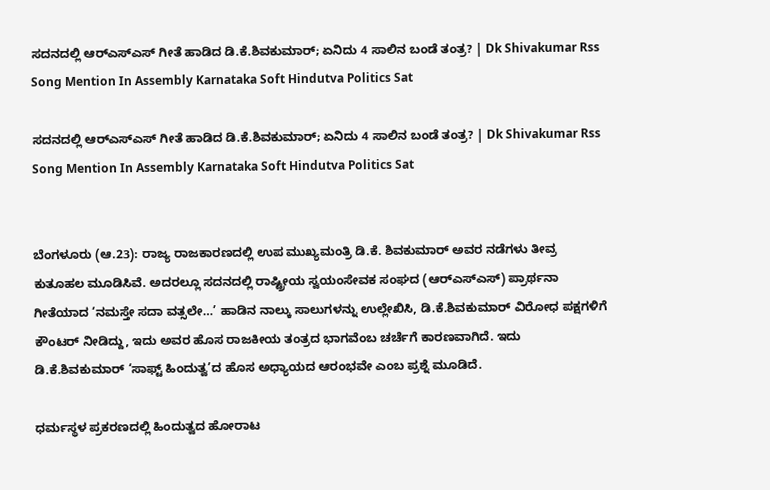ಸದನದಲ್ಲಿ ಆರ್‌ಎಸ್‌ಎಸ್‌ ಗೀತೆ ಹಾಡಿದ ಡಿ.ಕೆ.ಶಿವಕುಮಾರ್; ಏನಿದು 4 ಸಾಲಿನ ಬಂಡೆ ತಂತ್ರ? | Dk Shivakumar Rss Song Mention In Assembly Karnataka Soft Hindutva Politics Sat

ಸದನದಲ್ಲಿ ಆರ್‌ಎಸ್‌ಎಸ್‌ ಗೀತೆ ಹಾಡಿದ ಡಿ.ಕೆ.ಶಿವಕುಮಾರ್; ಏನಿದು 4 ಸಾಲಿನ ಬಂಡೆ ತಂತ್ರ? | Dk Shivakumar Rss Song Mention In Assembly Karnataka Soft Hindutva Politics Sat


ಬೆಂಗಳೂರು (ಆ.23): ರಾಜ್ಯ ರಾಜಕಾರಣದಲ್ಲಿ ಉಪ ಮುಖ್ಯಮಂತ್ರಿ ಡಿ.ಕೆ. ಶಿವಕುಮಾರ್ ಅವರ ನಡೆಗಳು ತೀವ್ರ ಕುತೂಹಲ ಮೂಡಿಸಿವೆ. ಅದರಲ್ಲೂ ಸದನದಲ್ಲಿ ರಾಷ್ಟ್ರೀಯ ಸ್ವಯಂಸೇವಕ ಸಂಘದ (ಆರ್‌ಎಸ್‌ಎಸ್) ಪ್ರಾರ್ಥನಾ ಗೀತೆಯಾದ ‘ನಮಸ್ತೇ ಸದಾ ವತ್ಸಲೇ…’ ಹಾಡಿನ ನಾಲ್ಕು ಸಾಲುಗಳನ್ನು ಉಲ್ಲೇಖಿಸಿ, ಡಿ.ಕೆ.ಶಿವಕುಮಾರ್ ವಿರೋಧ ಪಕ್ಷಗಳಿಗೆ ಕೌಂಟರ್ ನೀಡಿದ್ದು, ಇದು ಅವರ ಹೊಸ ರಾಜಕೀಯ ತಂತ್ರದ ಭಾಗವೆಂಬ ಚರ್ಚೆಗೆ ಕಾರಣವಾಗಿದೆ. ಇದು ಡಿ.ಕೆ.ಶಿವಕುಮಾರ್ ‘ಸಾಫ್ಟ್ ಹಿಂದುತ್ವ’ದ ಹೊಸ ಅಧ್ಯಾಯದ ಆರಂಭವೇ ಎಂಬ ಪ್ರಶ್ನೆ ಮೂಡಿದೆ.

ಧರ್ಮಸ್ಥಳ ಪ್ರಕರಣದಲ್ಲಿ ಹಿಂದುತ್ವದ ಹೋರಾಟ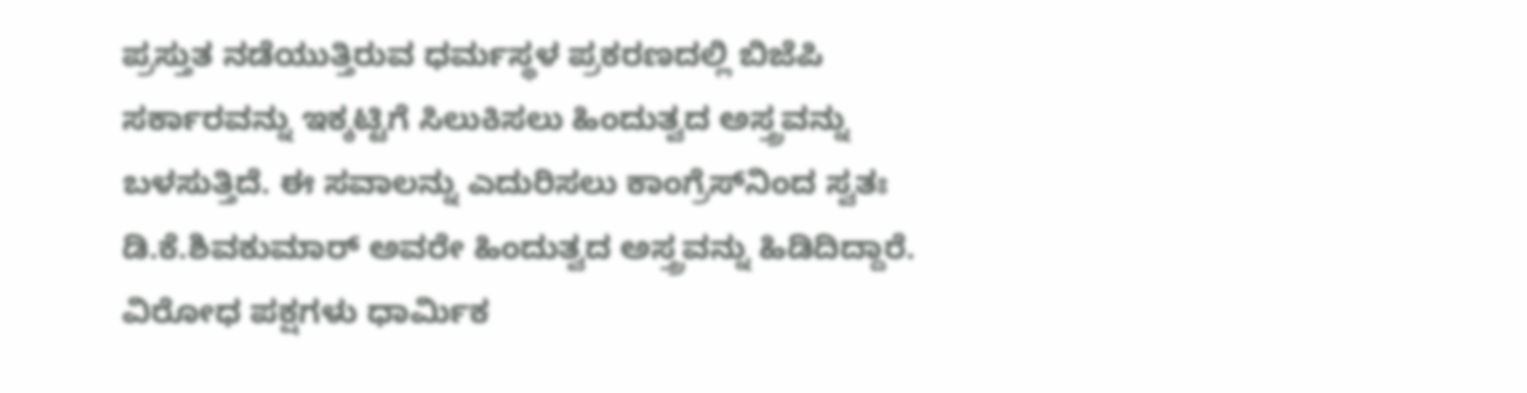ಪ್ರಸ್ತುತ ನಡೆಯುತ್ತಿರುವ ಧರ್ಮಸ್ಥಳ ಪ್ರಕರಣದಲ್ಲಿ ಬಿಜೆಪಿ ಸರ್ಕಾರವನ್ನು ಇಕ್ಕಟ್ಟಿಗೆ ಸಿಲುಕಿಸಲು ಹಿಂದುತ್ವದ ಅಸ್ತ್ರವನ್ನು ಬಳಸುತ್ತಿದೆ. ಈ ಸವಾಲನ್ನು ಎದುರಿಸಲು ಕಾಂಗ್ರೆಸ್‌ನಿಂದ ಸ್ವತಃ ಡಿ.ಕೆ.ಶಿವಕುಮಾರ್ ಅವರೇ ಹಿಂದುತ್ವದ ಅಸ್ತ್ರವನ್ನು ಹಿಡಿದಿದ್ದಾರೆ. ವಿರೋಧ ಪಕ್ಷಗಳು ಧಾರ್ಮಿಕ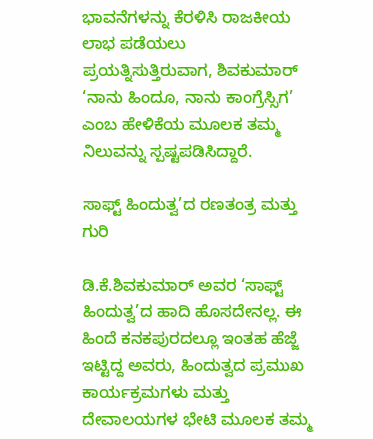ಭಾವನೆಗಳನ್ನು ಕೆರಳಿಸಿ ರಾಜಕೀಯ ಲಾಭ ಪಡೆಯಲು ಪ್ರಯತ್ನಿಸುತ್ತಿರುವಾಗ, ಶಿವಕುಮಾರ್ ‘ನಾನು ಹಿಂದೂ, ನಾನು ಕಾಂಗ್ರೆಸ್ಸಿಗ’ ಎಂಬ ಹೇಳಿಕೆಯ ಮೂಲಕ ತಮ್ಮ ನಿಲುವನ್ನು ಸ್ಪಷ್ಟಪಡಿಸಿದ್ದಾರೆ.

ಸಾಫ್ಟ್ ಹಿಂದುತ್ವ’ದ ರಣತಂತ್ರ ಮತ್ತು ಗುರಿ

ಡಿ.ಕೆ.ಶಿವಕುಮಾರ್ ಅವರ ‘ಸಾಫ್ಟ್ ಹಿಂದುತ್ವ’ದ ಹಾದಿ ಹೊಸದೇನಲ್ಲ. ಈ ಹಿಂದೆ ಕನಕಪುರದಲ್ಲೂ ಇಂತಹ ಹೆಜ್ಜೆ ಇಟ್ಟಿದ್ದ ಅವರು, ಹಿಂದುತ್ವದ ಪ್ರಮುಖ ಕಾರ್ಯಕ್ರಮಗಳು ಮತ್ತು ದೇವಾಲಯಗಳ ಭೇಟಿ ಮೂಲಕ ತಮ್ಮ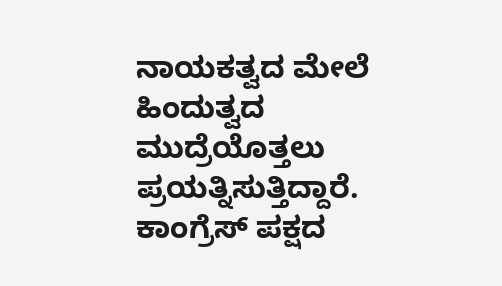ನಾಯಕತ್ವದ ಮೇಲೆ ಹಿಂದುತ್ವದ ಮುದ್ರೆಯೊತ್ತಲು ಪ್ರಯತ್ನಿಸುತ್ತಿದ್ದಾರೆ. ಕಾಂಗ್ರೆಸ್ ಪಕ್ಷದ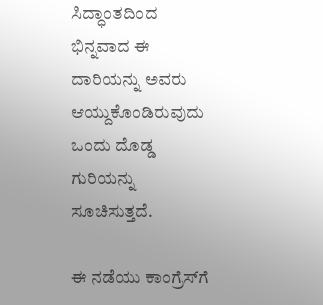ಸಿದ್ಧಾಂತದಿಂದ ಭಿನ್ನವಾದ ಈ ದಾರಿಯನ್ನು ಅವರು ಆಯ್ದುಕೊಂಡಿರುವುದು ಒಂದು ದೊಡ್ಡ ಗುರಿಯನ್ನು ಸೂಚಿಸುತ್ತದೆ.

ಈ ನಡೆಯು ಕಾಂಗ್ರೆಸ್‌ಗೆ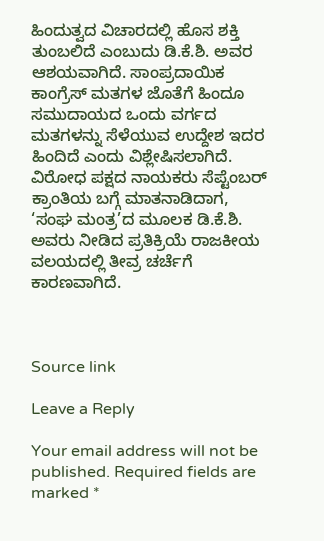ಹಿಂದುತ್ವದ ವಿಚಾರದಲ್ಲಿ ಹೊಸ ಶಕ್ತಿ ತುಂಬಲಿದೆ ಎಂಬುದು ಡಿ.ಕೆ.ಶಿ. ಅವರ ಆಶಯವಾಗಿದೆ. ಸಾಂಪ್ರದಾಯಿಕ ಕಾಂಗ್ರೆಸ್ ಮತಗಳ ಜೊತೆಗೆ ಹಿಂದೂ ಸಮುದಾಯದ ಒಂದು ವರ್ಗದ ಮತಗಳನ್ನು ಸೆಳೆಯುವ ಉದ್ದೇಶ ಇದರ ಹಿಂದಿದೆ ಎಂದು ವಿಶ್ಲೇಷಿಸಲಾಗಿದೆ. ವಿರೋಧ ಪಕ್ಷದ ನಾಯಕರು ಸೆಪ್ಟೆಂಬರ್ ಕ್ರಾಂತಿಯ ಬಗ್ಗೆ ಮಾತನಾಡಿದಾಗ, ‘ಸಂಘ ಮಂತ್ರ’ದ ಮೂಲಕ ಡಿ.ಕೆ.ಶಿ. ಅವರು ನೀಡಿದ ಪ್ರತಿಕ್ರಿಯೆ ರಾಜಕೀಯ ವಲಯದಲ್ಲಿ ತೀವ್ರ ಚರ್ಚೆಗೆ ಕಾರಣವಾಗಿದೆ.



Source link

Leave a Reply

Your email address will not be published. Required fields are marked *